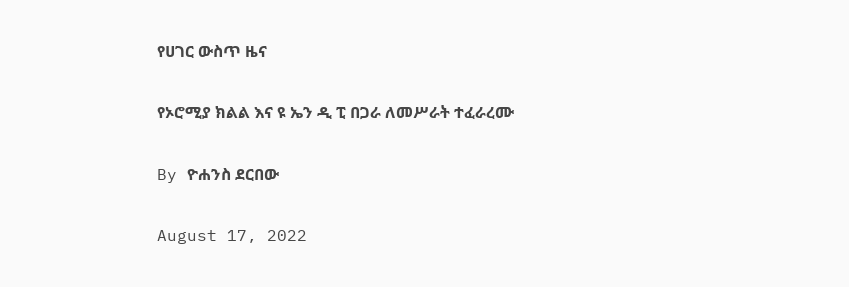የሀገር ውስጥ ዜና

የኦሮሚያ ክልል እና ዩ ኤን ዲ ፒ በጋራ ለመሥራት ተፈራረሙ

By ዮሐንስ ደርበው

August 17, 2022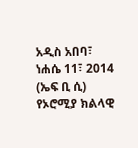አዲስ አበባ፣ ነሐሴ 11፣ 2014 (ኤፍ ቢ ሲ) የኦሮሚያ ክልላዊ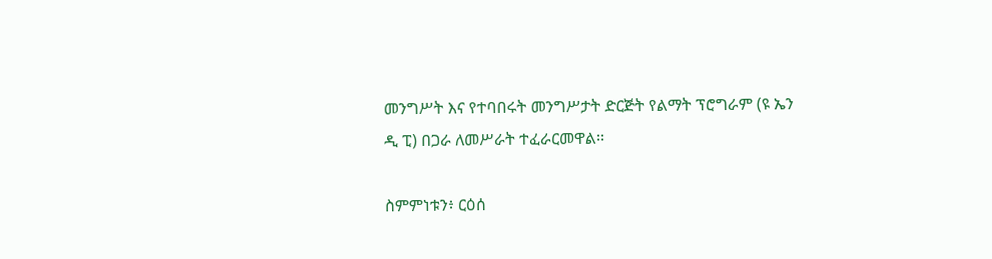መንግሥት እና የተባበሩት መንግሥታት ድርጅት የልማት ፕሮግራም (ዩ ኤን ዲ ፒ) በጋራ ለመሥራት ተፈራርመዋል፡፡

ስምምነቱን፥ ርዕሰ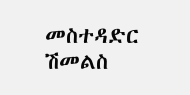መስተዳድር ሽመልስ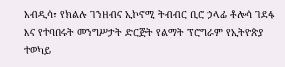አብዲሳ፣ የክልሉ ገንዘብና ኢኮኖሚ ትብብር ቢሮ ኃላፊ ቶሎሳ ገደፋ እና የተባበሩት መንግሥታት ድርጅት የልማት ፕሮግራም የኢትዮጵያ ተወካይ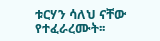ቱርሃን ሳለህ ናቸው የተፈራረሙት፡፡